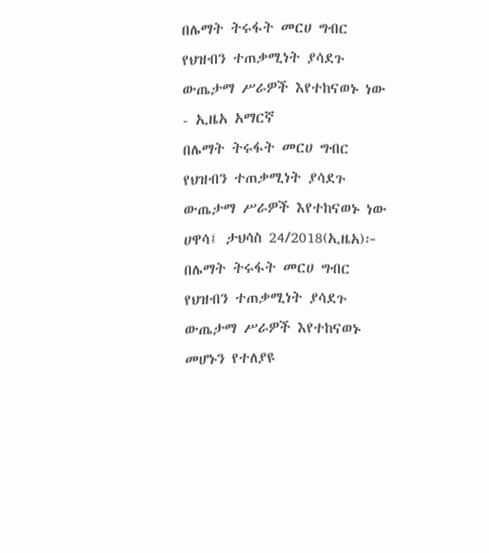በሌማት ትሩፋት መርሀ ግብር የህዝብን ተጠቃሚነት ያሳደጉ ውጤታማ ሥራዎች እየተከናወኑ ነው - ኢዜአ አማርኛ
በሌማት ትሩፋት መርሀ ግብር የህዝብን ተጠቃሚነት ያሳደጉ ውጤታማ ሥራዎች እየተከናወኑ ነው
ሀዋሳ፤ ታህሳስ 24/2018(ኢዜአ)፦ በሌማት ትሩፋት መርሀ ግብር የህዝብን ተጠቃሚነት ያሳደጉ ውጤታማ ሥራዎች እየተከናወኑ መሆኑን የተለያዩ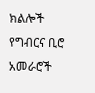ክልሎች የግብርና ቢሮ አመራሮች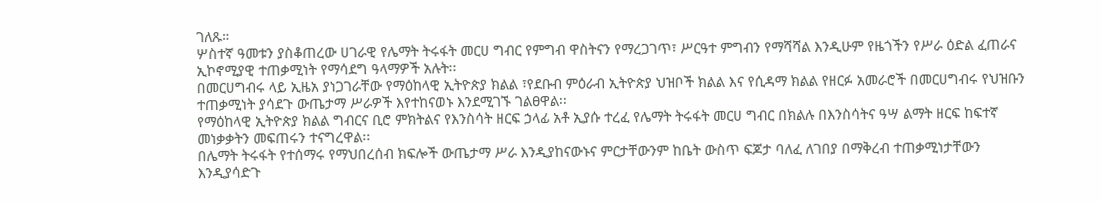ገለጹ።
ሦስተኛ ዓመቱን ያስቆጠረው ሀገራዊ የሌማት ትሩፋት መርሀ ግብር የምግብ ዋስትናን የማረጋገጥ፣ ሥርዓተ ምግብን የማሻሻል እንዲሁም የዜጎችን የሥራ ዕድል ፈጠራና ኢኮኖሚያዊ ተጠቃሚነት የማሳደግ ዓላማዎች አሉት፡፡
በመርሀግብሩ ላይ ኢዜአ ያነጋገራቸው የማዕከላዊ ኢትዮጵያ ክልል ፣የደቡብ ምዕራብ ኢትዮጵያ ህዝቦች ክልል እና የሲዳማ ክልል የዘርፉ አመራሮች በመርሀግብሩ የህዝቡን ተጠቃሚነት ያሳደጉ ውጤታማ ሥራዎች እየተከናወኑ እንደሚገኙ ገልፀዋል፡፡
የማዕከላዊ ኢትዮጵያ ክልል ግብርና ቢሮ ምክትልና የእንስሳት ዘርፍ ኃላፊ አቶ ኢያሱ ተረፈ የሌማት ትሩፋት መርሀ ግብር በክልሉ በእንስሳትና ዓሣ ልማት ዘርፍ ከፍተኛ መነቃቃትን መፍጠሩን ተናግረዋል፡፡
በሌማት ትሩፋት የተሰማሩ የማህበረሰብ ክፍሎች ውጤታማ ሥራ እንዲያከናውኑና ምርታቸውንም ከቤት ውስጥ ፍጆታ ባለፈ ለገበያ በማቅረብ ተጠቃሚነታቸውን እንዲያሳድጉ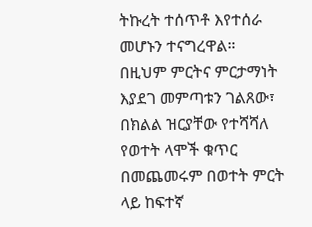ትኩረት ተሰጥቶ እየተሰራ መሆኑን ተናግረዋል።
በዚህም ምርትና ምርታማነት እያደገ መምጣቱን ገልጸው፣ በክልል ዝርያቸው የተሻሻለ የወተት ላሞች ቁጥር በመጨመሩም በወተት ምርት ላይ ከፍተኛ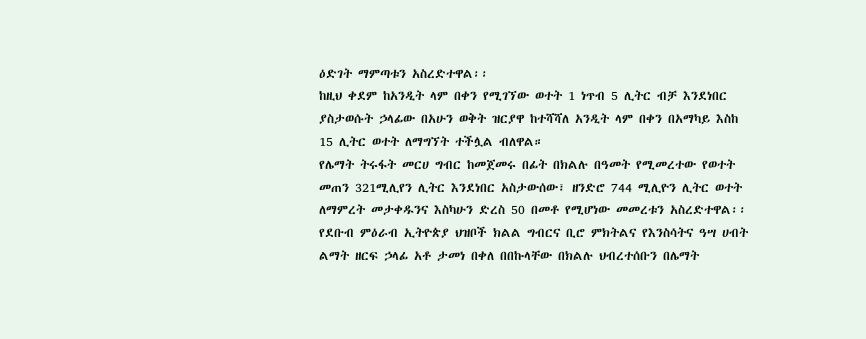ዕድገት ማምጣቱን አስረድተዋል፡፡
ከዚህ ቀደም ከአንዲት ላም በቀን የሚገኘው ወተት 1 ነጥብ 5 ሊትር ብቻ እንደነበር ያስታወሱት ኃላፊው በአሁን ወቅት ዝርያዋ ከተሻሻለ አንዲት ላም በቀን በአማካይ እስከ 15 ሊትር ወተት ለማግኘት ተችሏል ብለዋል።
የሌማት ትሩፋት መርሀ ግብር ከመጀመሩ በፊት በክልሉ በዓመት የሚመረተው የወተት መጠን 321ሚሊየን ሊትር እንደነበር አስታውሰው፣ ዘንድሮ 744 ሚሊዮን ሊትር ወተት ለማምረት መታቀዱንና እስካሁን ድረስ 50 በመቶ የሚሆነው መመረቱን አስረድተዋል፡፡
የደቡብ ምዕራብ ኢትዮጵያ ህዝቦች ክልል ግብርና ቢሮ ምክትልና የእንስሳትና ዓሣ ሀብት ልማት ዘርፍ ኃላፊ አቶ ታመነ በቀለ በበኩላቸው በክልሉ ህብረተሰቡን በሌማት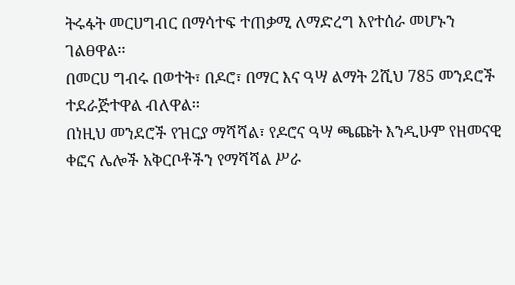ትሩፋት መርሀግብር በማሳተፍ ተጠቃሚ ለማድረግ እየተሰራ መሆኑን ገልፀዋል፡፡
በመርሀ ግብሩ በወተት፣ በዶሮ፣ በማር እና ዓሣ ልማት 2ሺህ 785 መንደሮች ተደራጅተዋል ብለዋል፡፡
በነዚህ መንደሮች የዝርያ ማሻሻል፣ የዶሮና ዓሣ ጫጩት እንዲሁም የዘመናዊ ቀፎና ሌሎች አቅርቦቶችን የማሻሻል ሥራ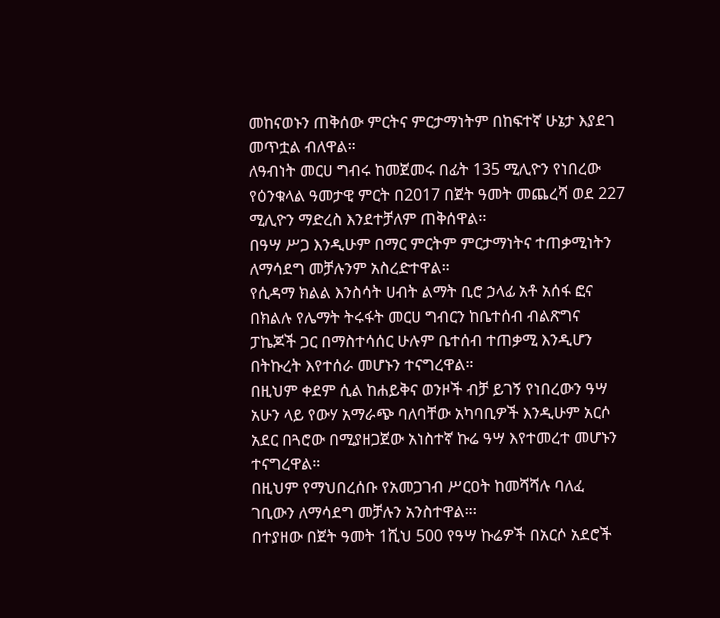መከናወኑን ጠቅሰው ምርትና ምርታማነትም በከፍተኛ ሁኔታ እያደገ መጥቷል ብለዋል።
ለዓብነት መርሀ ግብሩ ከመጀመሩ በፊት 135 ሚሊዮን የነበረው የዕንቁላል ዓመታዊ ምርት በ2017 በጀት ዓመት መጨረሻ ወደ 227 ሚሊዮን ማድረስ እንደተቻለም ጠቅሰዋል፡፡
በዓሣ ሥጋ እንዲሁም በማር ምርትም ምርታማነትና ተጠቃሚነትን ለማሳደግ መቻሉንም አስረድተዋል።
የሲዳማ ክልል እንስሳት ሀብት ልማት ቢሮ ኃላፊ አቶ አሰፋ ፎና በክልሉ የሌማት ትሩፋት መርሀ ግብርን ከቤተሰብ ብልጽግና ፓኬጆች ጋር በማስተሳሰር ሁሉም ቤተሰብ ተጠቃሚ እንዲሆን በትኩረት እየተሰራ መሆኑን ተናግረዋል።
በዚህም ቀደም ሲል ከሐይቅና ወንዞች ብቻ ይገኝ የነበረውን ዓሣ አሁን ላይ የውሃ አማራጭ ባለባቸው አካባቢዎች እንዲሁም አርሶ አደር በጓሮው በሚያዘጋጀው አነስተኛ ኩሬ ዓሣ እየተመረተ መሆኑን ተናግረዋል።
በዚህም የማህበረሰቡ የአመጋገብ ሥርዐት ከመሻሻሉ ባለፈ ገቢውን ለማሳደግ መቻሉን አንስተዋል።፡
በተያዘው በጀት ዓመት 1ሺህ 500 የዓሣ ኩሬዎች በአርሶ አደሮች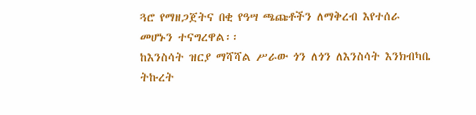ጓሮ የማዘጋጀትና በቂ የዓሣ ጫጩቶችን ለማቅረብ እየተሰራ መሆኑን ተናግረዋል፡፡
ከእንስሳት ዝርያ ማሻሻል ሥራው ጎን ለጎን ለእንስሳት እንክብካቤ ትኩረት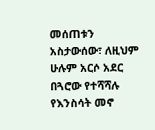መሰጠቱን አስታውሰው፣ ለዚህም ሁሉም አርሶ አደር በጓሮው የተሻሻሉ የእንስሳት መኖ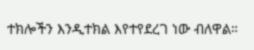ተክሎችን እንዲተክል እየተየደረገ ነው ብለዋል።